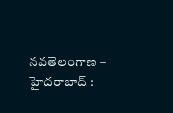నవతెలంగాణ – హైదరాబాద్ :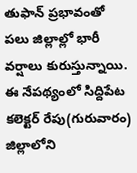తుఫాన్ ప్రభావంతో పలు జిల్లాల్లో భారీ వర్షాలు కురుస్తున్నాయి. ఈ నేపథ్యంలో సిద్దిపేట కలెక్టర్ రేపు(గురువారం) జిల్లాలోని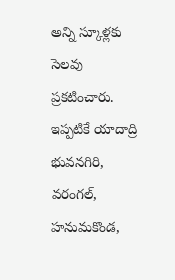అన్ని స్కూళ్లకు సెలవు ప్రకటించారు. ఇప్పటికే యాదాద్రి భువనగిరి, వరంగల్, హనుమకొండ,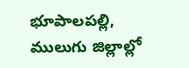భూపాలపల్లి, ములుగు జిల్లాల్లో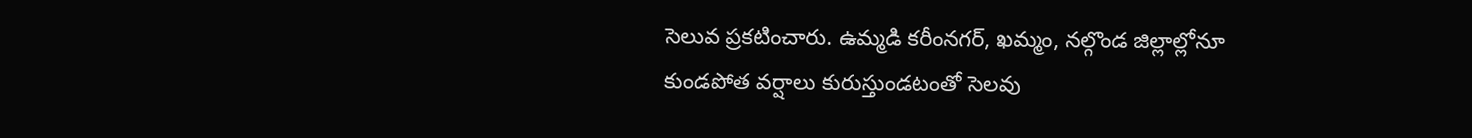సెలువ ప్రకటించారు. ఉమ్మడి కరీంనగర్, ఖమ్మం, నల్గొండ జిల్లాల్లోనూ కుండపోత వర్షాలు కురుస్తుండటంతో సెలవు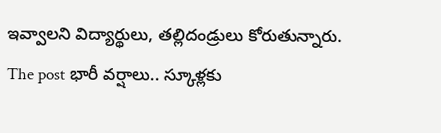ఇవ్వాలని విద్యార్థులు, తల్లిదండ్రులు కోరుతున్నారు.
The post భారీ వర్షాలు.. స్కూళ్లకు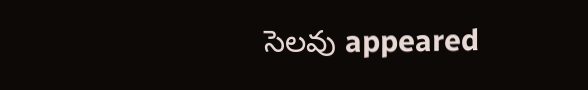సెలవు appeared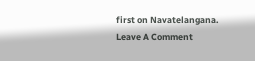first on Navatelangana.
Leave A Comment